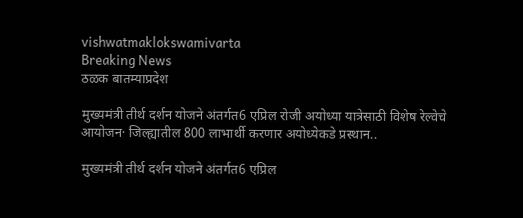vishwatmaklokswamivarta
Breaking News
ठळक बातम्याप्रदेश

मुख्यमंत्री तीर्थ दर्शन योजने अंतर्गत6 एप्रिल रोजी अयोध्या यात्रेसाठी विशेष रेल्वेचे आयोजन· जिल्ह्यातील 800 लाभार्थी करणार अयोध्येकडे प्रस्थान..

मुख्यमंत्री तीर्थ दर्शन योजने अंतर्गत6 एप्रिल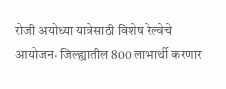रोजी अयोध्या यात्रेसाठी विशेष रेल्वेचे आयोजन· जिल्ह्यातील 800 लाभार्थी करणार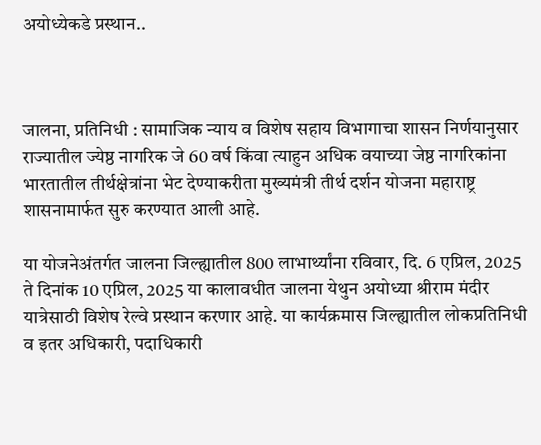अयोध्येकडे प्रस्थान..



जालना, प्रतिनिधी : सामाजिक न्याय व विशेष सहाय विभागाचा शासन निर्णयानुसार राज्यातील ज्येष्ठ नागरिक जे 60 वर्ष किंवा त्याहुन अधिक वयाच्या जेष्ठ नागरिकांना भारतातील तीर्थक्षेत्रांना भेट देण्याकरीता मुख्यमंत्री तीर्थ दर्शन योजना महाराष्ट्र शासनामार्फत सुरु करण्यात आली आहे.

या योजनेअंतर्गत जालना जिल्ह्यातील 800 लाभार्थ्यांना रविवार, दि. 6 एप्रिल, 2025 ते दिनांक 10 एप्रिल, 2025 या कालावधीत जालना येथुन अयोध्या श्रीराम मंदीर यात्रेसाठी विशेष रेल्वे प्रस्थान करणार आहे. या कार्यक्रमास जिल्ह्यातील लोकप्रतिनिधी व इतर अधिकारी, पदाधिकारी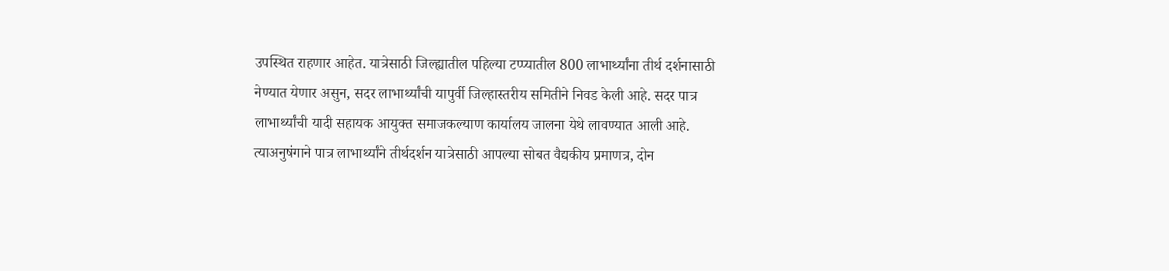उपस्थित राहणार आहेत. यात्रेसाठी जिल्ह्यातील पहिल्या टप्प्यातील 800 लाभार्थ्यांना तीर्थ दर्शनासाठी नेण्यात येणार असुन, सदर लाभार्थ्यांची यापुर्वी जिल्हास्तरीय समितीने निवड केली आहे. सदर पात्र लाभार्थ्यांची यादी सहायक आयुक्त समाजकल्याण कार्यालय जालना येथे लावण्यात आली आहे. त्याअनुषंगाने पात्र लाभार्थ्यांने तीर्थदर्शन यात्रेसाठी आपल्या सोबत वैद्यकीय प्रमाणत्र, दोन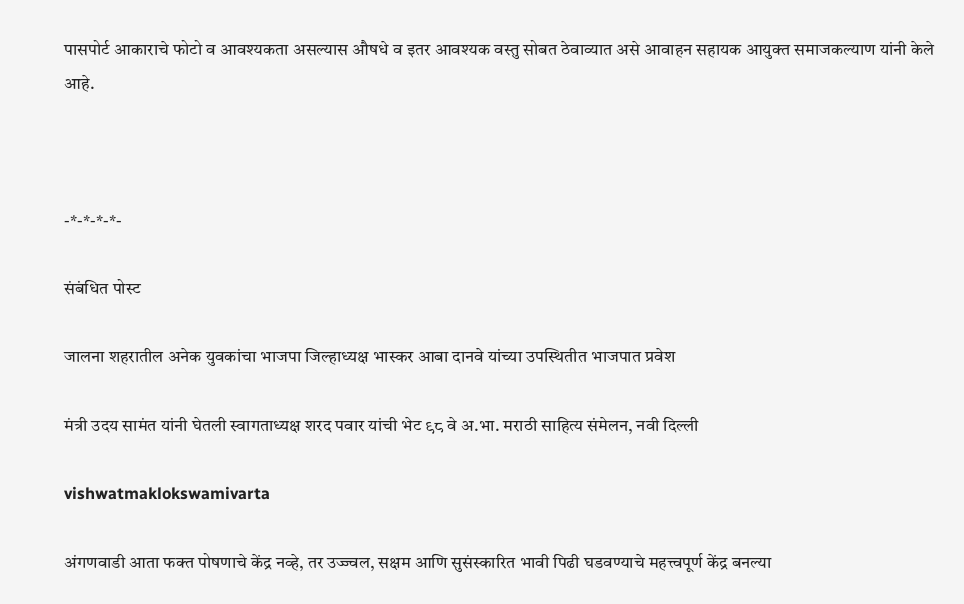पासपोर्ट आकाराचे फोटो व आवश्यकता असल्यास औषधे व इतर आवश्यक वस्तु सोबत ठेवाव्यात असे आवाहन सहायक आयुक्त समाजकल्याण यांनी केले आहे.



-*-*-*-*-

संबंधित पोस्ट

जालना शहरातील अनेक युवकांचा भाजपा जिल्हाध्यक्ष भास्कर आबा दानवे यांच्या उपस्थितीत भाजपात प्रवेश

मंत्री उदय सामंत यांनी घेतली स्वागताध्यक्ष शरद पवार यांची भेट ९८ वे अ.भा. मराठी साहित्य संमेलन, नवी दिल्ली

vishwatmaklokswamivarta

अंगणवाडी आता फक्त पोषणाचे केंद्र नव्हे, तर उज्ज्वल, सक्षम आणि सुसंस्कारित भावी पिढी घडवण्याचे महत्त्वपूर्ण केंद्र बनल्या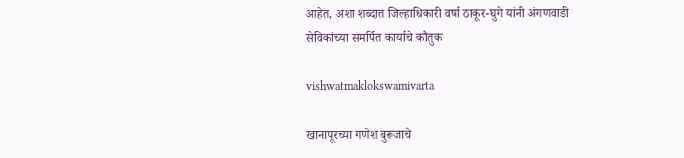आहेत, अशा शब्दात जिल्हाधिकारी वर्षा ठाकूर-घुगे यांनी अंगणवाडी सेविकांच्या समर्पित कार्याचे कौतुक

vishwatmaklokswamivarta

खानापूरच्या गणेश बुरूजाचे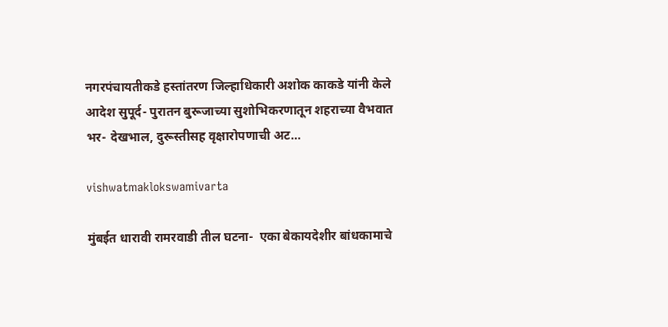नगरपंचायतीकडे हस्तांतरण जिल्हाधिकारी अशोक काकडे यांनी केले आदेश सुपूर्द- पुरातन बुरूजाच्या सुशोभिकरणातून शहराच्या वैभवात भर- देखभाल, दुरूस्तीसह वृक्षारोपणाची अट…

vishwatmaklokswamivarta

मुंबईत धारावी रामरवाडी तील घटना-  एका बेकायदेशीर बांधकामाचे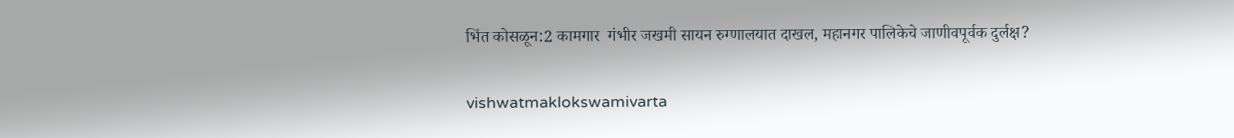भिंत कोसळून:2 कामगार  गंभीर जखमी सायन रुग्णालयात दाखल, महानगर पालिकेचे जाणीवपूर्वक दुर्लक्ष?

vishwatmaklokswamivarta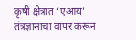कृषी क्षेत्रात ‘एआय’ तंत्रज्ञानाचा वापर करून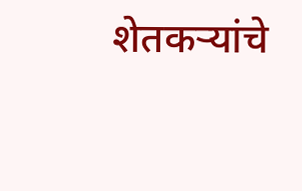शेतकऱ्यांचे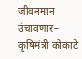जीवनमान उंचावणार– कृषिमंत्री कोकाटे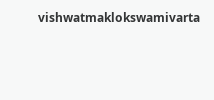vishwatmaklokswamivarta